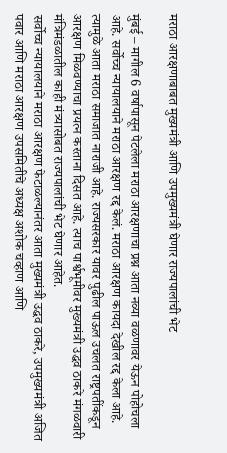मराठा आरक्षणाबाबत मुख्यमंत्री आणि उपमुख्यमंत्री घेणार राज्यपालांची भेट

मुंबई – मागील 6 वर्षापासून पेटलेला मराठा आरक्षणाचा प्रश्न आता नव्या वळणावर येऊन पोहोचला आहे. सर्वोच्च न्यायालयाने मराठा आरक्षण रद्द केलं. मराठा आरक्षण कायदा देखील रद्द केला आहे. त्यामुळे आता मराठा समाजात नाराजी आहे. राज्यसरकार यावर पुढील पाऊल उचलत राष्ट्रपतींकडून आरक्षण मिळवण्याचा प्रयत्न करताना दिसत आहे. त्याच पार्श्वभूमीवर मुख्यमंत्री उद्धव ठाकरे मंगळवारी मंत्रिमंडळातील काही मंत्र्यासोबत राज्यपालांची भेट घेणार आहेत.
सर्वोच्च न्यायालयाने मराठा आरक्षण फेटाळल्यानंतर आता मुख्यमंत्री उद्धव ठाकरे, उपमुख्यमंत्री अजित पवार आणि मराठा आरक्षण उपसमितीचे अध्यक्ष अशोक चव्हाण आणि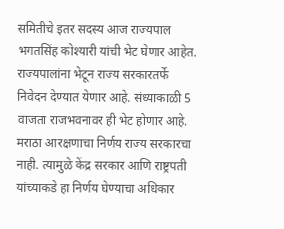समितीचे इतर सदस्य आज राज्यपाल भगतसिंह कोश्यारी यांची भेट घेणार आहेत. राज्यपालांना भेटून राज्य सरकारतर्फे निवेदन देण्यात येणार आहे. संध्याकाळी 5 वाजता राजभवनावर ही भेट होणार आहे.
मराठा आरक्षणाचा निर्णय राज्य सरकारचा नाही. त्यामुळे केंद्र सरकार आणि राष्ट्रपती यांच्याकडे हा निर्णय घेण्याचा अधिकार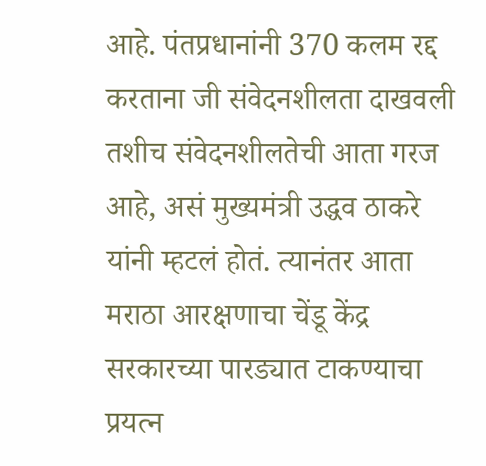आहे. पंतप्रधानांनी 370 कलम रद्द करताना जी संवेदनशीलता दाखवली तशीच संवेदनशीलतेची आता गरज आहे, असं मुख्यमंत्री उद्धव ठाकरे यांनी म्हटलं होतं. त्यानंतर आता मराठा आरक्षणाचा चेंडू केंद्र सरकारच्या पारड्यात टाकण्याचा प्रयत्न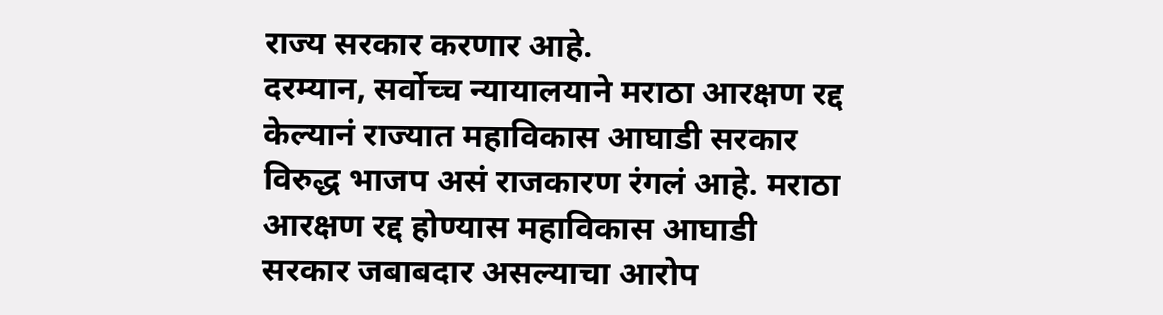राज्य सरकार करणार आहे.
दरम्यान, सर्वोच्च न्यायालयाने मराठा आरक्षण रद्द केल्यानं राज्यात महाविकास आघाडी सरकार विरुद्ध भाजप असं राजकारण रंगलं आहे. मराठा आरक्षण रद्द होण्यास महाविकास आघाडी सरकार जबाबदार असल्याचा आरोप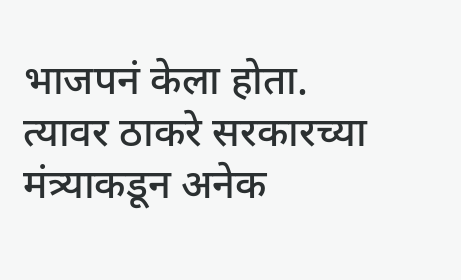भाजपनं केला होता. त्यावर ठाकरे सरकारच्या मंत्र्याकडून अनेक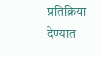प्रतिक्रिया देण्यात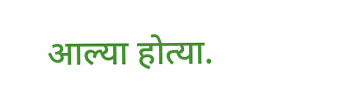आल्या होत्या.